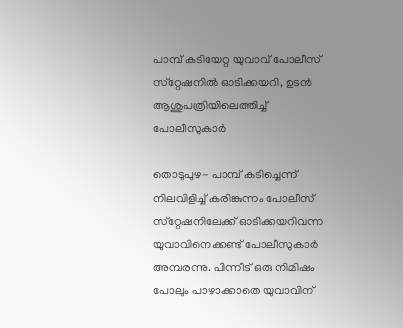പാമ്പ് കടിയേറ്റ യുവാവ് പോലീസ് സ്‌റ്റേഷനില്‍ ഓടിക്കയറി, ഉടന്‍ ആശുപത്രിയിലെത്തിച്ച് പോലീസുകാര്‍

തൊടുപുഴ- പാമ്പ് കടിച്ചെന്ന് നിലവിളിച്ച് കരിങ്കുന്നം പോലീസ് സ്‌റ്റേഷനിലേക്ക് ഓടിക്കയറിവന്ന യുവാവിനെക്കണ്ട് പോലീസുകാര്‍ അമ്പരന്നു. പിന്നീട് ഒരു നിമിഷം പോലും പാഴാക്കാതെ യുവാവിന്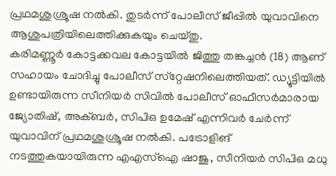പ്രഥമശുശ്രൂഷ നല്‍കി. തുടര്‍ന്ന് പോലീസ് ജീപ്പില്‍ യുവാവിനെ ആശുപത്രിയിലെത്തിക്കുകയും ചെയ്തു.
കരിമണ്ണൂര്‍ കോട്ടക്കവല കോട്ടയില്‍ ജിത്തു തങ്കച്ചന്‍ (18) ആണ് സഹായം ചോദിച്ചു പോലീസ് സ്‌റ്റേഷനിലെത്തിയത്. ഡ്യൂട്ടിയില്‍ ഉണ്ടായിരുന്ന സീനിയര്‍ സിവില്‍ പോലീസ് ഓഫീസര്‍മാരായ ജ്യോതിഷ്, അക്ബര്‍, സിപിഒ ഉമേഷ് എന്നിവര്‍ ചേര്‍ന്ന് യുവാവിന് പ്രഥമശുശ്രൂഷ നല്‍കി. പട്രോളിങ് നടത്തുകയായിരുന്ന എഎസ്‌ഐ ഷാജു, സീനിയര്‍ സിപിഒ മധു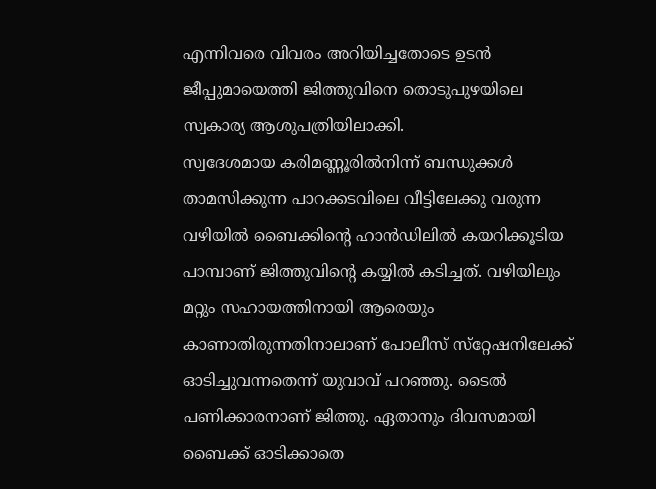എന്നിവരെ വിവരം അറിയിച്ചതോടെ ഉടന്‍ ജീപ്പുമായെത്തി ജിത്തുവിനെ തൊടുപുഴയിലെ സ്വകാര്യ ആശുപത്രിയിലാക്കി.
സ്വദേശമായ കരിമണ്ണൂരില്‍നിന്ന് ബന്ധുക്കള്‍ താമസിക്കുന്ന പാറക്കടവിലെ വീട്ടിലേക്കു വരുന്ന വഴിയില്‍ ബൈക്കിന്റെ ഹാന്‍ഡിലില്‍ കയറിക്കൂടിയ പാമ്പാണ് ജിത്തുവിന്റെ കയ്യില്‍ കടിച്ചത്. വഴിയിലും മറ്റും സഹായത്തിനായി ആരെയും കാണാതിരുന്നതിനാലാണ് പോലീസ് സ്‌റ്റേഷനിലേക്ക് ഓടിച്ചുവന്നതെന്ന് യുവാവ് പറഞ്ഞു. ടൈല്‍ പണിക്കാരനാണ് ജിത്തു. ഏതാനും ദിവസമായി ബൈക്ക് ഓടിക്കാതെ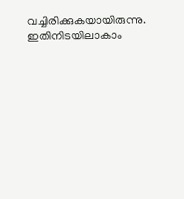വച്ചിരിക്കുകയായിരുന്നു. ഇതിനിടയിലാകാം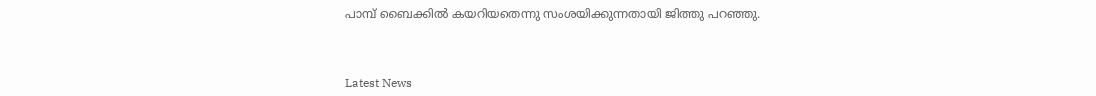പാമ്പ് ബൈക്കില്‍ കയറിയതെന്നു സംശയിക്കുന്നതായി ജിത്തു പറഞ്ഞു.



Latest News